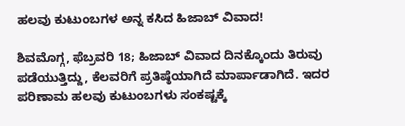ಹಲವು ಕುಟುಂಬಗಳ ಅನ್ನ ಕಸಿದ ಹಿಜಾಬ್ ವಿವಾದ!

ಶಿವಮೊಗ್ಗ, ಫೆಬ್ರವರಿ 18; ಹಿಜಾಬ್ ವಿವಾದ ದಿನಕ್ಕೊಂದು ತಿರುವು ಪಡೆಯುತ್ತಿದ್ದು, ಕೆಲವರಿಗೆ ಪ್ರತಿಷ್ಠೆಯಾಗಿದೆ ಮಾರ್ಪಾಡಾಗಿದೆ. ಇದರ ಪರಿಣಾಮ ಹಲವು ಕುಟುಂಬಗಳು ಸಂಕಷ್ಟಕ್ಕೆ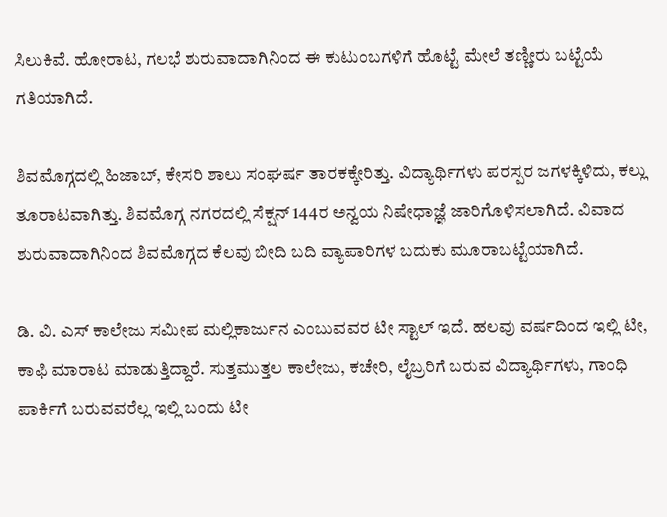ಸಿಲುಕಿವೆ. ಹೋರಾಟ, ಗಲಭೆ ಶುರುವಾದಾಗಿನಿಂದ ಈ ಕುಟುಂಬಗಳಿಗೆ ಹೊಟ್ಟೆ ಮೇಲೆ ತಣ್ಣೀರು ಬಟ್ಟೆಯೆ ಗತಿಯಾಗಿದೆ.

ಶಿವಮೊಗ್ಗದಲ್ಲಿ ಹಿಜಾಬ್, ಕೇಸರಿ ಶಾಲು ಸಂಘರ್ಷ ತಾರಕಕ್ಕೇರಿತ್ತು. ವಿದ್ಯಾರ್ಥಿಗಳು ಪರಸ್ಪರ ಜಗಳಕ್ಕಿಳಿದು, ಕಲ್ಲು ತೂರಾಟವಾಗಿತ್ತು. ಶಿವಮೊಗ್ಗ ನಗರದಲ್ಲಿ ಸೆಕ್ಷನ್ 144ರ ಅನ್ವಯ ನಿಷೇಧಾಜ್ಞೆ ಜಾರಿಗೊಳಿಸಲಾಗಿದೆ. ವಿವಾದ ಶುರುವಾದಾಗಿನಿಂದ ಶಿವಮೊಗ್ಗದ ಕೆಲವು ಬೀದಿ ಬದಿ ವ್ಯಾಪಾರಿಗಳ ಬದುಕು ಮೂರಾಬಟ್ಟೆಯಾಗಿದೆ.

ಡಿ. ವಿ. ಎಸ್ ಕಾಲೇಜು ಸಮೀಪ ಮಲ್ಲಿಕಾರ್ಜುನ ಎಂಬುವವರ ಟೀ ಸ್ಟಾಲ್ ಇದೆ. ಹಲವು ವರ್ಷದಿಂದ ಇಲ್ಲಿ ಟೀ, ಕಾಫಿ ಮಾರಾಟ ಮಾಡುತ್ತಿದ್ದಾರೆ. ಸುತ್ತಮುತ್ತಲ ಕಾಲೇಜು, ಕಚೇರಿ, ಲೈಬ್ರರಿಗೆ ಬರುವ ವಿದ್ಯಾರ್ಥಿಗಳು, ಗಾಂಧಿ ಪಾರ್ಕಿಗೆ ಬರುವವರೆಲ್ಲ ಇಲ್ಲಿ ಬಂದು ಟೀ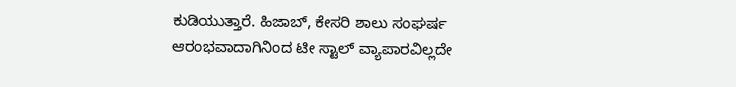ಕುಡಿಯುತ್ತಾರೆ. ಹಿಜಾಬ್, ಕೇಸರಿ ಶಾಲು ಸಂಘರ್ಷ ಆರಂಭವಾದಾಗಿನಿಂದ ಟೀ ಸ್ಟಾಲ್ ವ್ಯಾಪಾರವಿಲ್ಲದೇ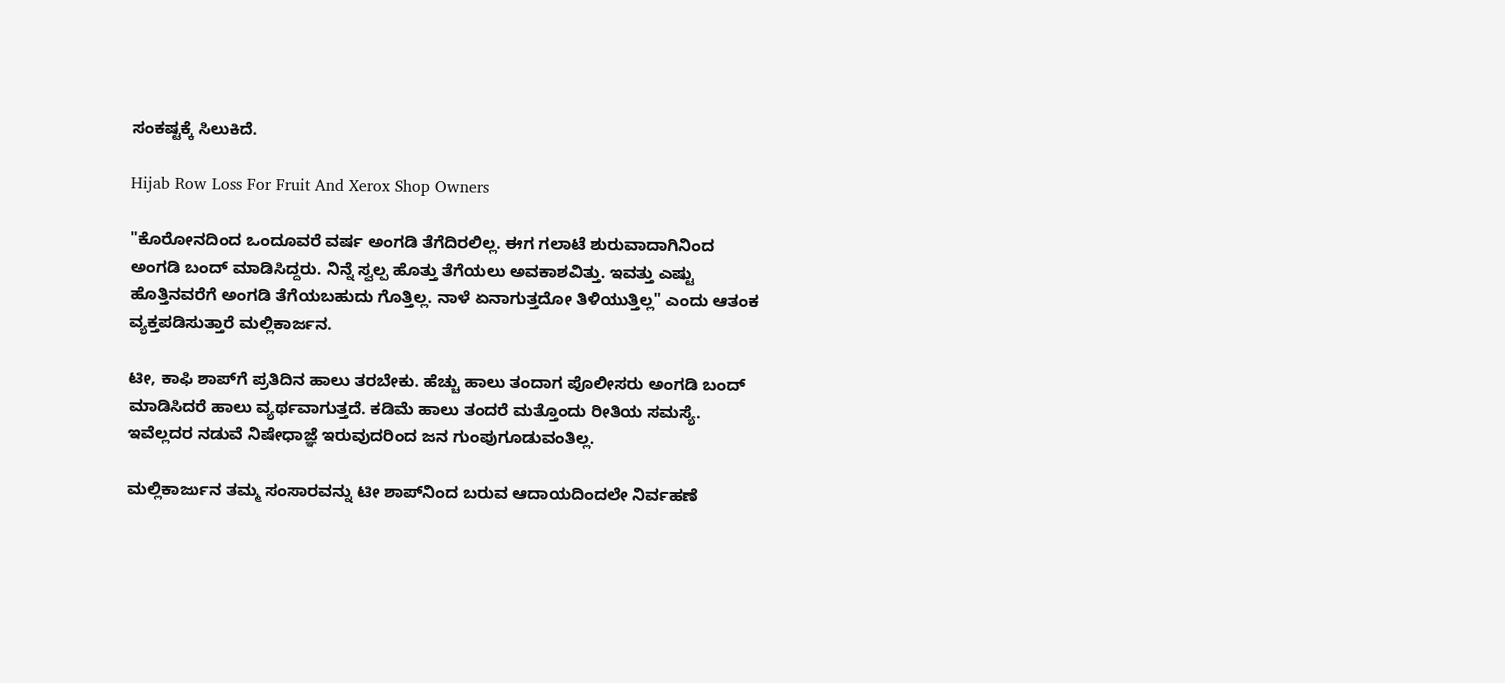ಸಂಕಷ್ಟಕ್ಕೆ ಸಿಲುಕಿದೆ.

Hijab Row Loss For Fruit And Xerox Shop Owners

"ಕೊರೋನದಿಂದ ಒಂದೂವರೆ ವರ್ಷ ಅಂಗಡಿ ತೆಗೆದಿರಲಿಲ್ಲ. ಈಗ ಗಲಾಟೆ ಶುರುವಾದಾಗಿನಿಂದ ಅಂಗಡಿ ಬಂದ್ ಮಾಡಿಸಿದ್ದರು. ನಿನ್ನೆ ಸ್ವಲ್ಪ ಹೊತ್ತು ತೆಗೆಯಲು ಅವಕಾಶವಿತ್ತು. ಇವತ್ತು ಎಷ್ಟು ಹೊತ್ತಿನವರೆಗೆ ಅಂಗಡಿ ತೆಗೆಯಬಹುದು ಗೊತ್ತಿಲ್ಲ. ನಾಳೆ ಏನಾಗುತ್ತದೋ ತಿಳಿಯುತ್ತಿಲ್ಲ" ಎಂದು ಆತಂಕ ವ್ಯಕ್ತಪಡಿಸುತ್ತಾರೆ ಮಲ್ಲಿಕಾರ್ಜನ.

ಟೀ, ಕಾಫಿ ಶಾಪ್‌ಗೆ ಪ್ರತಿದಿನ ಹಾಲು ತರಬೇಕು. ಹೆಚ್ಚು ಹಾಲು ತಂದಾಗ ಪೊಲೀಸರು ಅಂಗಡಿ ಬಂದ್ ಮಾಡಿಸಿದರೆ ಹಾಲು ವ್ಯರ್ಥವಾಗುತ್ತದೆ. ಕಡಿಮೆ ಹಾಲು ತಂದರೆ ಮತ್ತೊಂದು ರೀತಿಯ ಸಮಸ್ಯೆ. ಇವೆಲ್ಲದರ ನಡುವೆ ನಿಷೇಧಾಜ್ಞೆ ಇರುವುದರಿಂದ ಜನ ಗುಂಪುಗೂಡುವಂತಿಲ್ಲ.

ಮಲ್ಲಿಕಾರ್ಜುನ ತಮ್ಮ ಸಂಸಾರವನ್ನು ಟೀ ಶಾಪ್‌ನಿಂದ ಬರುವ ಆದಾಯದಿಂದಲೇ ನಿರ್ವಹಣೆ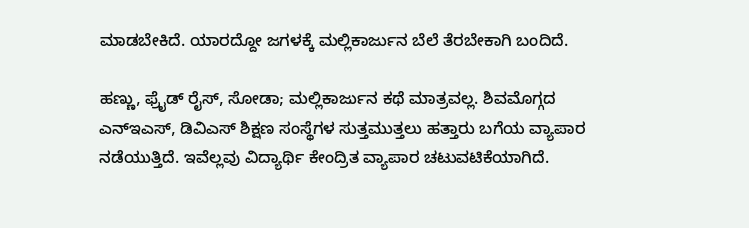ಮಾಡಬೇಕಿದೆ. ಯಾರದ್ದೋ ಜಗಳಕ್ಕೆ ಮಲ್ಲಿಕಾರ್ಜುನ ಬೆಲೆ ತೆರಬೇಕಾಗಿ ಬಂದಿದೆ.

ಹಣ್ಣು, ಫ್ರೈಡ್ ರೈಸ್, ಸೋಡಾ; ಮಲ್ಲಿಕಾರ್ಜುನ ಕಥೆ ಮಾತ್ರವಲ್ಲ. ಶಿವಮೊಗ್ಗದ ಎನ್ಇಎಸ್, ಡಿವಿಎಸ್ ಶಿಕ್ಷಣ ಸಂಸ್ಥೆಗಳ ಸುತ್ತಮುತ್ತಲು ಹತ್ತಾರು ಬಗೆಯ ವ್ಯಾಪಾರ ನಡೆಯುತ್ತಿದೆ. ಇವೆಲ್ಲವು ವಿದ್ಯಾರ್ಥಿ ಕೇಂದ್ರಿತ ವ್ಯಾಪಾರ ಚಟುವಟಿಕೆಯಾಗಿದೆ.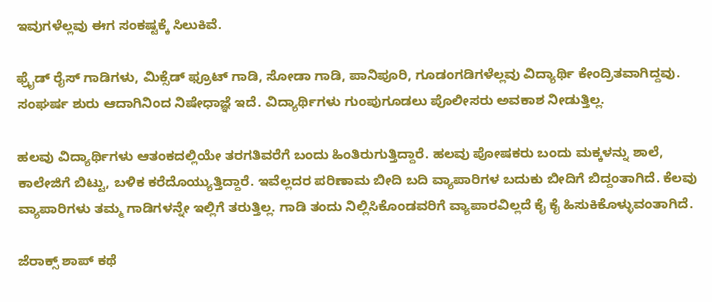ಇವುಗಳೆಲ್ಲವು ಈಗ ಸಂಕಷ್ಟಕ್ಕೆ ಸಿಲುಕಿವೆ.

ಫ್ರೈಡ್ ರೈಸ್ ಗಾಡಿಗಳು, ಮಿಕ್ಸೆಡ್ ಫ್ರೂಟ್ ಗಾಡಿ, ಸೋಡಾ ಗಾಡಿ, ಪಾನಿಪೂರಿ, ಗೂಡಂಗಡಿಗಳೆಲ್ಲವು ವಿದ್ಯಾರ್ಥಿ ಕೇಂದ್ರಿತವಾಗಿದ್ದವು. ಸಂಘರ್ಷ ಶುರು ಆದಾಗಿನಿಂದ ನಿಷೇಧಾಜ್ಞೆ ಇದೆ. ವಿದ್ಯಾರ್ಥಿಗಳು ಗುಂಪುಗೂಡಲು ಪೊಲೀಸರು ಅವಕಾಶ ನೀಡುತ್ತಿಲ್ಲ.

ಹಲವು ವಿದ್ಯಾರ್ಥಿಗಳು ಆತಂಕದಲ್ಲಿಯೇ ತರಗತಿವರೆಗೆ ಬಂದು ಹಿಂತಿರುಗುತ್ತಿದ್ದಾರೆ. ಹಲವು ಪೋಷಕರು ಬಂದು ಮಕ್ಕಳನ್ನು ಶಾಲೆ, ಕಾಲೇಜಿಗೆ ಬಿಟ್ಟು, ಬಳಿಕ ಕರೆದೊಯ್ಯುತ್ತಿದ್ದಾರೆ. ಇವೆಲ್ಲದರ ಪರಿಣಾಮ ಬೀದಿ ಬದಿ ವ್ಯಾಪಾರಿಗಳ ಬದುಕು ಬೀದಿಗೆ ಬಿದ್ದಂತಾಗಿದೆ. ಕೆಲವು ವ್ಯಾಪಾರಿಗಳು ತಮ್ಮ ಗಾಡಿಗಳನ್ನೇ ಇಲ್ಲಿಗೆ ತರುತ್ತಿಲ್ಲ. ಗಾಡಿ ತಂದು ನಿಲ್ಲಿಸಿಕೊಂಡವರಿಗೆ ವ್ಯಾಪಾರವಿಲ್ಲದೆ ಕೈ ಕೈ ಹಿಸುಕಿಕೊಳ್ಳುವಂತಾಗಿದೆ.

ಜೆರಾಕ್ಸ್ ಶಾಪ್ ಕಥೆ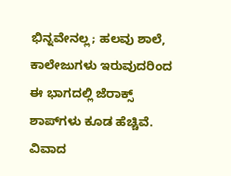ಭಿನ್ನವೇನಲ್ಲ; ಹಲವು ಶಾಲೆ, ಕಾಲೇಜುಗಳು ಇರುವುದರಿಂದ ಈ ಭಾಗದಲ್ಲಿ ಜೆರಾಕ್ಸ್ ಶಾಪ್‌ಗಳು ಕೂಡ ಹೆಚ್ಚಿವೆ. ವಿವಾದ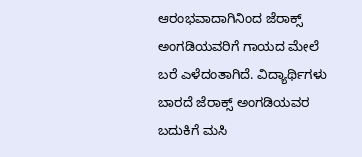ಆರಂಭವಾದಾಗಿನಿಂದ ಜೆರಾಕ್ಸ್ ಅಂಗಡಿಯವರಿಗೆ ಗಾಯದ ಮೇಲೆ ಬರೆ ಎಳೆದಂತಾಗಿದೆ. ವಿದ್ಯಾರ್ಥಿಗಳು ಬಾರದೆ ಜೆರಾಕ್ಸ್ ಅಂಗಡಿಯವರ ಬದುಕಿಗೆ ಮಸಿ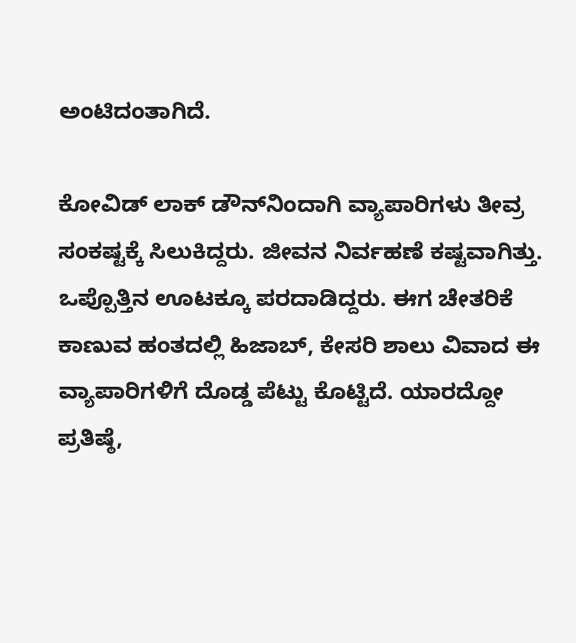ಅಂಟಿದಂತಾಗಿದೆ.

ಕೋವಿಡ್ ಲಾಕ್ ಡೌನ್‌ನಿಂದಾಗಿ ವ್ಯಾಪಾರಿಗಳು ತೀವ್ರ ಸಂಕಷ್ಟಕ್ಕೆ ಸಿಲುಕಿದ್ದರು. ಜೀವನ ನಿರ್ವಹಣೆ ಕಷ್ಟವಾಗಿತ್ತು. ಒಪ್ಪೊತ್ತಿನ ಊಟಕ್ಕೂ ಪರದಾಡಿದ್ದರು. ಈಗ ಚೇತರಿಕೆ ಕಾಣುವ ಹಂತದಲ್ಲಿ ಹಿಜಾಬ್, ಕೇಸರಿ ಶಾಲು ವಿವಾದ ಈ ವ್ಯಾಪಾರಿಗಳಿಗೆ ದೊಡ್ಡ ಪೆಟ್ಟು ಕೊಟ್ಟಿದೆ. ಯಾರದ್ದೋ ಪ್ರತಿಷ್ಠೆ,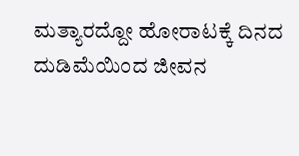ಮತ್ಯಾರದ್ದೋ ಹೋರಾಟಕ್ಕೆ ದಿನದ ದುಡಿಮೆಯಿಂದ ಜೀವನ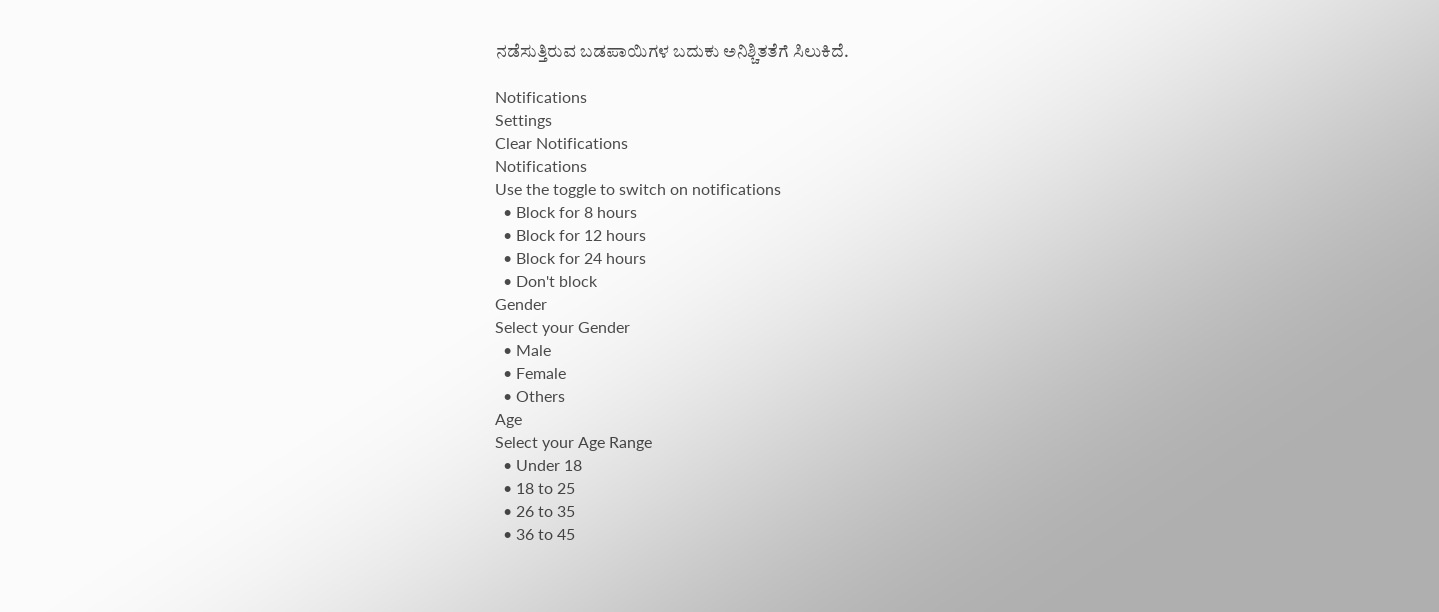ನಡೆಸುತ್ತಿರುವ ಬಡಪಾಯಿಗಳ ಬದುಕು ಅನಿಶ್ಚಿತತೆಗೆ ಸಿಲುಕಿದೆ.

Notifications
Settings
Clear Notifications
Notifications
Use the toggle to switch on notifications
  • Block for 8 hours
  • Block for 12 hours
  • Block for 24 hours
  • Don't block
Gender
Select your Gender
  • Male
  • Female
  • Others
Age
Select your Age Range
  • Under 18
  • 18 to 25
  • 26 to 35
  • 36 to 45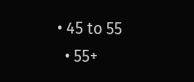• 45 to 55
  • 55+